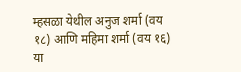म्हसळा येथील अनुज शर्मा (वय १८) आणि महिमा शर्मा (वय १६) या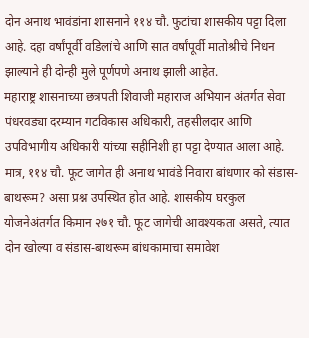दोन अनाथ भावंडांना शासनाने ११४ चौ. फुटांचा शासकीय पट्टा दिला आहे. दहा वर्षांपूर्वी वडिलांचे आणि सात वर्षांपूर्वी मातोश्रीचे निधन झाल्याने ही दोन्ही मुले पूर्णपणे अनाथ झाली आहेत.
महाराष्ट्र शासनाच्या छत्रपती शिवाजी महाराज अभियान अंतर्गत सेवा पंधरवड्या दरम्यान गटविकास अधिकारी, तहसीलदार आणि उपविभागीय अधिकारी यांच्या सहीनिशी हा पट्टा देण्यात आला आहे. मात्र, ११४ चौ. फूट जागेत ही अनाथ भावंडे निवारा बांधणार को संडास-बाथरूम? असा प्रश्न उपस्थित होत आहे. शासकीय घरकुल योजनेअंतर्गत किमान २७१ चौ. फूट जागेची आवश्यकता असते, त्यात दोन खोल्या व संडास-बाथरूम बांधकामाचा समावेश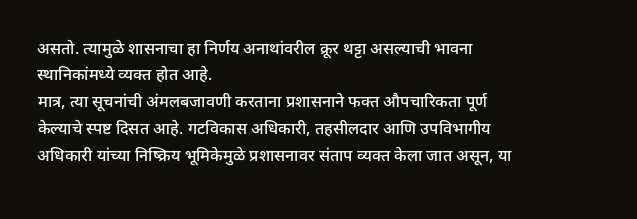असतो. त्यामुळे शासनाचा हा निर्णय अनाथांवरील क्रूर थट्टा असल्याची भावना स्थानिकांमध्ये व्यक्त होत आहे.
मात्र, त्या सूचनांची अंमलबजावणी करताना प्रशासनाने फक्त औपचारिकता पूर्ण केल्याचे स्पष्ट दिसत आहे. गटविकास अधिकारी, तहसीलदार आणि उपविभागीय अधिकारी यांच्या निष्क्रिय भूमिकेमुळे प्रशासनावर संताप व्यक्त केला जात असून, या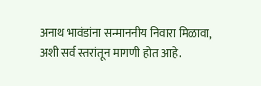अनाथ भावंडांना सन्माननीय निवारा मिळावा, अशी सर्व स्तरांतून मागणी होत आहे.